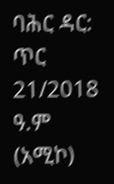ባሕር ዳር: ጥር 21/2018 ዓ.ም (አሚኮ)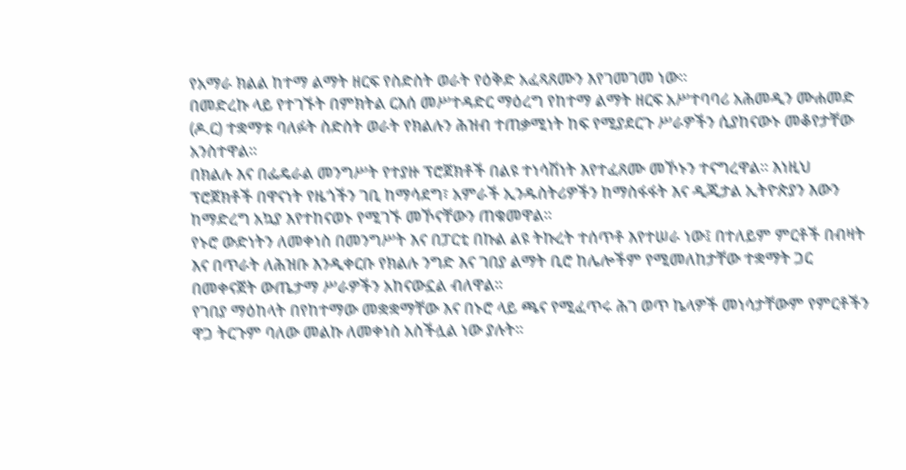የአማራ ክልል ከተማ ልማት ዘርፍ የስድስት ወራት የዕቅድ አፈጻጸሙን እየገመገመ ነው።
በመድረኩ ላይ የተገኙት በምክትል ርእሰ መሥተዳድር ማዕረግ የከተማ ልማት ዘርፍ አሥተባባሪ አሕመዲን ሙሐመድ (ዶ.ር) ተቋማቱ ባለፉት ስድስት ወራት የክልሉን ሕዝብ ተጠቃሚነት ከፍ የሚያደርጉ ሥራዎችን ሲያከናውኑ መቆየታቸው አንስተዋል።
በክልሉ እና በፌዴራል መንግሥት የተያዙ ፕሮጀክቶች በልዩ ተነሳሽነት እየተፈጸሙ መኾኑን ተናግረዋል። እነዚህ ፕሮጀክቶች በዋናነት የዜጎችን ገቢ ከማሳደግ፣ አምራች ኢንዱስትሪዎችን ከማስፋፋት እና ዲጂታል ኢትዮጵያን እውን ከማድረግ አኳያ እየተከናወኑ የሚገኙ መኾናቸውን ጠቁመዋል።
የኑሮ ውድነትን ለመቀነስ በመንግሥት እና በፓርቲ በኩል ልዩ ትኩረት ተሰጥቶ እየተሠራ ነው፤ በተለይም ምርቶች በብዛት እና በጥራት ለሕዝቡ እንዲቀርቡ የክልሉ ንግድ እና ገበያ ልማት ቢሮ ከሌሎችም የሚመለከታቸው ተቋማት ጋር በመቀናጀት ውጤታማ ሥራዎችን አከናውኗል ብለዋል።
የገበያ ማዕከላት በየከተማው መቋቋማቸው እና በኑሮ ላይ ጫና የሚፈጥሩ ሕገ ወጥ ኬላዎች መነሳታቸውም የምርቶችን ዋጋ ትርጉም ባለው መልኩ ለመቀነስ አስችሏል ነው ያሉት።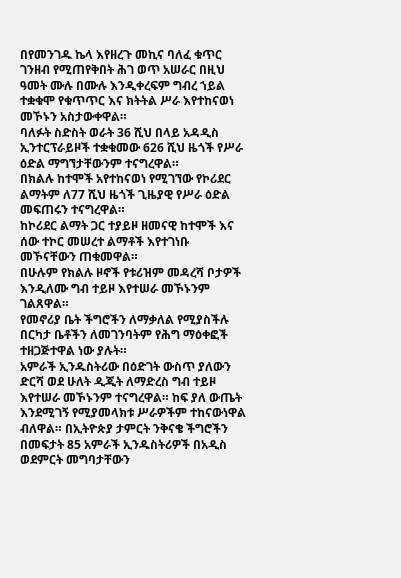በየመንገዱ ኬላ እየዘረጉ መኪና ባለፈ ቁጥር ገንዘብ የሚጠየቅበት ሕገ ወጥ አሠራር በዚህ ዓመት ሙሉ በሙሉ እንዲቀረፍም ግብረ ኀይል ተቋቁሞ የቁጥጥር እና ክትትል ሥራ እየተከናወነ መኾኑን አስታውቀዋል።
ባለፉት ስድስት ወራት 36 ሺህ በላይ አዳዲስ ኢንተርፕራይዞች ተቋቁመው 626 ሺህ ዜጎች የሥራ ዕድል ማግኘታቸውንም ተናግረዋል።
በክልሉ ከተሞች አየተከናወነ የሚገኘው የኮሪደር ልማትም ለ77 ሺህ ዜጎች ጊዜያዊ የሥራ ዕድል መፍጠሩን ተናግረዋል።
ከኮሪደር ልማት ጋር ተያይዞ ዘመናዊ ከተሞች እና ሰው ተኮር መሠረተ ልማቶች እየተገነቡ መኾናቸውን ጠቁመዋል።
በሁሉም የክልሉ ዞኖች የቱሪዝም መዳረሻ ቦታዎች እንዲለሙ ግብ ተይዞ እየተሠራ መኾኑንም ገልጸዋል።
የመኖሪያ ቤት ችግሮችን ለማቃለል የሚያስችሉ በርካታ ቤቶችን ለመገንባትም የሕግ ማዕቀፎች ተዘጋጅተዋል ነው ያሉት።
አምራች ኢንዱስትሪው በዕድገት ውስጥ ያለውን ድርሻ ወደ ሁለት ዲጂት ለማድረስ ግብ ተይዞ እየተሠራ መኾኑንም ተናግረዋል። ከፍ ያለ ውጤት እንደሚገኝ የሚያመላክቱ ሥራዎችም ተከናውነዋል ብለዋል። በኢትዮጵያ ታምርት ንቅናቄ ችግሮችን በመፍታት 85 አምራች ኢንዱስትሪዎች በአዲስ ወደምርት መግባታቸውን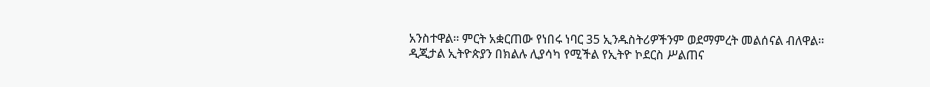አንስተዋል። ምርት አቋርጠው የነበሩ ነባር 35 ኢንዱስትሪዎችንም ወደማምረት መልሰናል ብለዋል።
ዲጂታል ኢትዮጵያን በክልሉ ሊያሳካ የሚችል የኢትዮ ኮደርስ ሥልጠና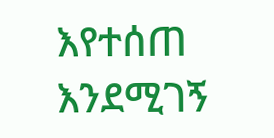እየተሰጠ እንደሚገኝ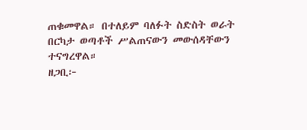ጠቁመዋል። በተለይም ባለፉት ስድስት ወራት በርካታ ወጣቶች ሥልጠናውን መውሰዳቸውን ተናግረዋል።
ዘጋቢ፦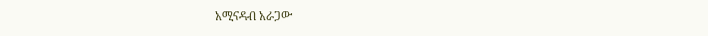አሚናዳብ አራጋው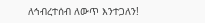ለኅብረተሰብ ለውጥ እንተጋለን!